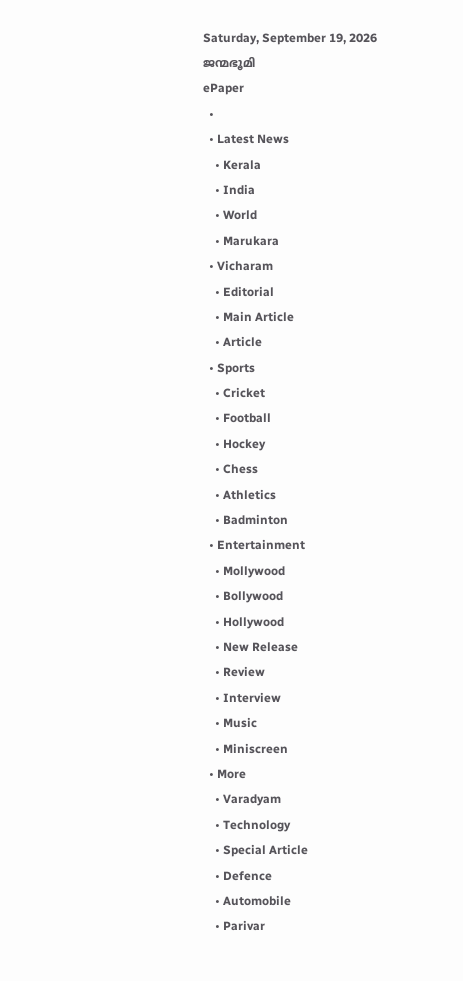Saturday, September 19, 2026
ജന്മഭൂമി
ePaper
  •
  • Latest News
    • Kerala
    • India
    • World
    • Marukara
  • Vicharam
    • Editorial
    • Main Article
    • Article
  • Sports
    • Cricket
    • Football
    • Hockey
    • Chess
    • Athletics
    • Badminton
  • Entertainment
    • Mollywood
    • Bollywood
    • Hollywood
    • New Release
    • Review
    • Interview
    • Music
    • Miniscreen
  • More
    • Varadyam
    • Technology
    • Special Article
    • Defence
    • Automobile
    • Parivar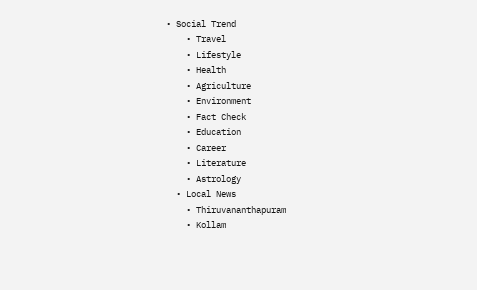• Social Trend
    • Travel
    • Lifestyle
    • Health
    • Agriculture
    • Environment
    • Fact Check
    • Education
    • Career
    • Literature
    • Astrology
  • Local News
    • Thiruvananthapuram
    • Kollam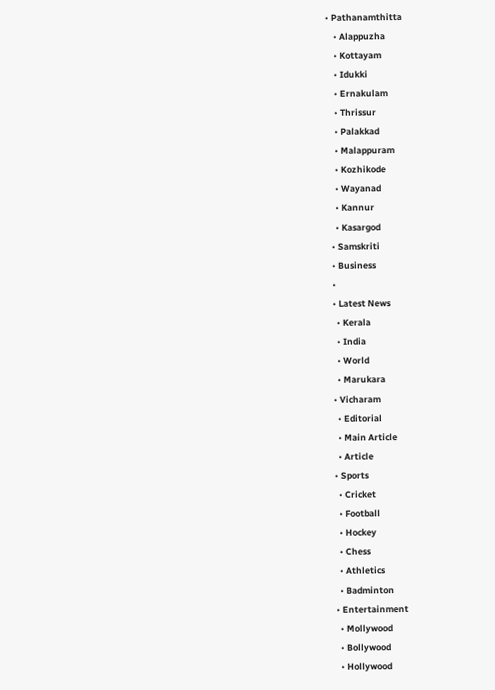• Pathanamthitta
    • Alappuzha
    • Kottayam
    • Idukki
    • Ernakulam
    • Thrissur
    • Palakkad
    • Malappuram
    • Kozhikode
    • Wayanad
    • Kannur
    • Kasargod
  • Samskriti
  • Business
  •
  • Latest News
    • Kerala
    • India
    • World
    • Marukara
  • Vicharam
    • Editorial
    • Main Article
    • Article
  • Sports
    • Cricket
    • Football
    • Hockey
    • Chess
    • Athletics
    • Badminton
  • Entertainment
    • Mollywood
    • Bollywood
    • Hollywood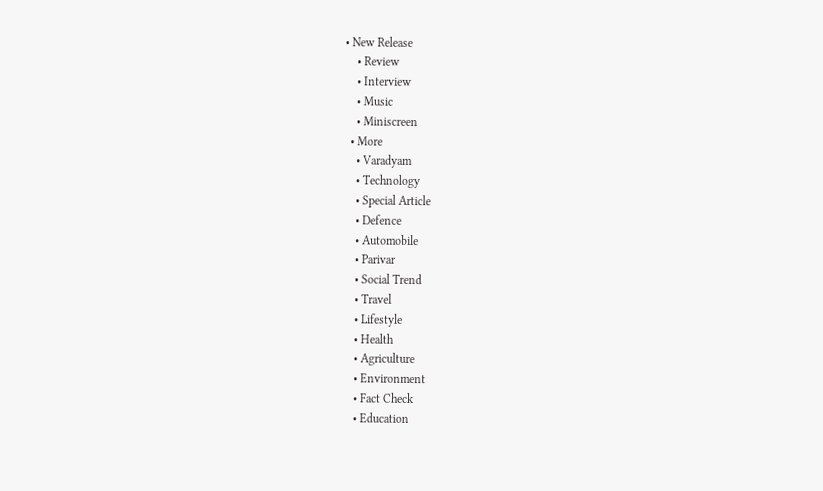• New Release
    • Review
    • Interview
    • Music
    • Miniscreen
  • More
    • Varadyam
    • Technology
    • Special Article
    • Defence
    • Automobile
    • Parivar
    • Social Trend
    • Travel
    • Lifestyle
    • Health
    • Agriculture
    • Environment
    • Fact Check
    • Education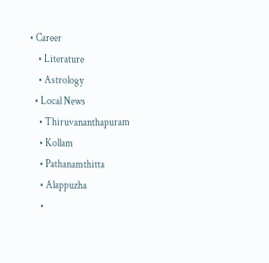• Career
    • Literature
    • Astrology
  • Local News
    • Thiruvananthapuram
    • Kollam
    • Pathanamthitta
    • Alappuzha
    •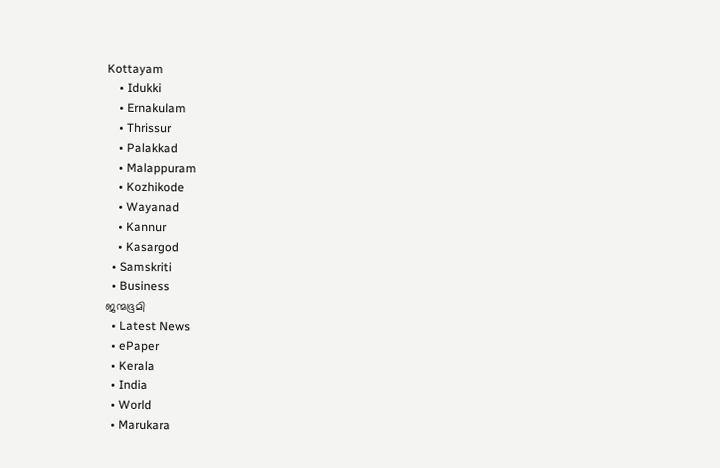Kottayam
    • Idukki
    • Ernakulam
    • Thrissur
    • Palakkad
    • Malappuram
    • Kozhikode
    • Wayanad
    • Kannur
    • Kasargod
  • Samskriti
  • Business
ജന്മഭൂമി
  • Latest News
  • ePaper
  • Kerala
  • India
  • World
  • Marukara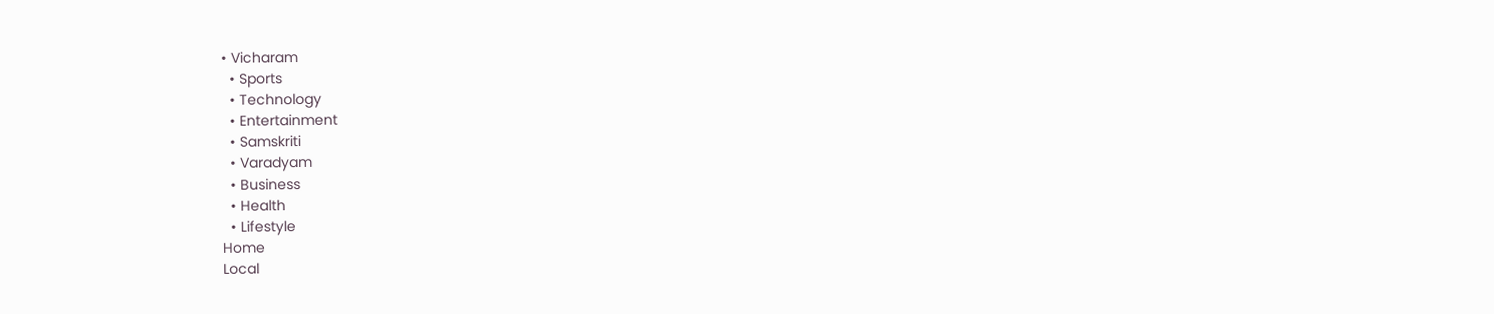• Vicharam
  • Sports
  • Technology
  • Entertainment
  • Samskriti
  • Varadyam
  • Business
  • Health
  • Lifestyle
Home
Local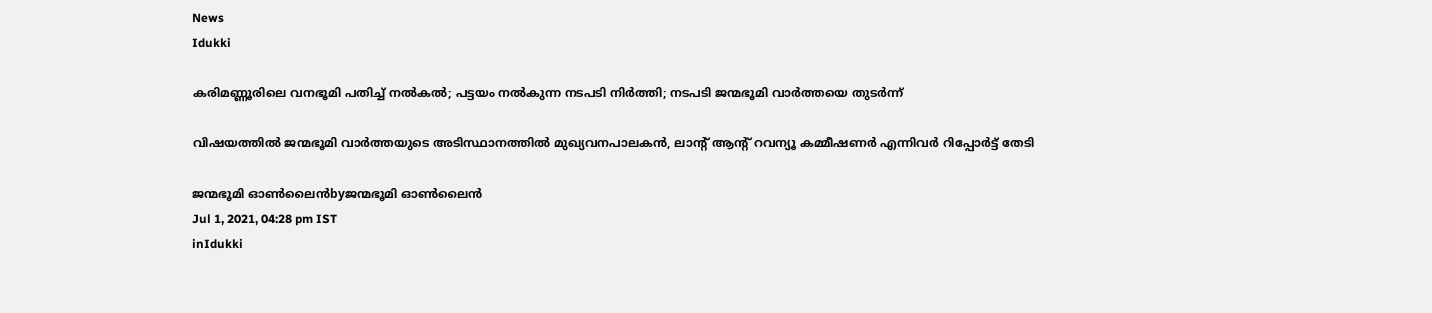News
Idukki

കരിമണ്ണൂരിലെ വനഭൂമി പതിച്ച് നല്‍കല്‍; പട്ടയം നല്‍കുന്ന നടപടി നിര്‍ത്തി; നടപടി ജന്മഭൂമി വാര്‍ത്തയെ തുടര്‍ന്ന്

വിഷയത്തില്‍ ജന്മഭൂമി വാര്‍ത്തയുടെ അടിസ്ഥാനത്തില്‍ മുഖ്യവനപാലകന്‍, ലാന്റ് ആന്റ് റവന്യൂ കമ്മീഷണര്‍ എന്നിവര്‍ റിപ്പോര്‍ട്ട് തേടി

ജന്മഭൂമി ഓണ്‍ലൈന്‍byജന്മഭൂമി ഓണ്‍ലൈന്‍
Jul 1, 2021, 04:28 pm IST
inIdukki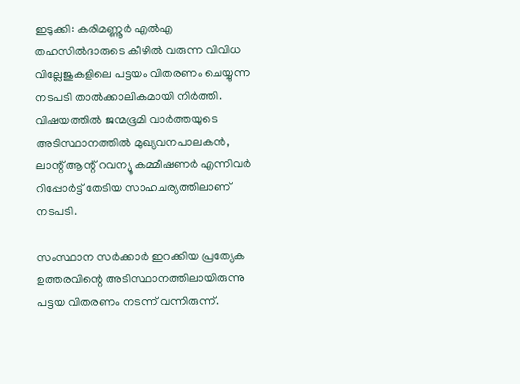ഇടുക്കി: കരിമണ്ണൂര്‍ എല്‍എ തഹസില്‍ദാരുടെ കീഴില്‍ വരുന്ന വിവിധ വില്ലേജുകളിലെ പട്ടയം വിതരണം ചെയ്യുന്ന നടപടി താല്‍ക്കാലികമായി നിര്‍ത്തി. വിഷയത്തില്‍ ജന്മഭൂമി വാര്‍ത്തയുടെ അടിസ്ഥാനത്തില്‍ മുഖ്യവനപാലകന്‍, ലാന്റ് ആന്റ് റവന്യൂ കമ്മീഷണര്‍ എന്നിവര്‍ റിപ്പോര്‍ട്ട് തേടിയ സാഹചര്യത്തിലാണ് നടപടി.

സംസ്ഥാന സര്‍ക്കാര്‍ ഇറക്കിയ പ്രത്യേക ഉത്തരവിന്റെ അടിസ്ഥാനത്തിലായിരുന്നു പട്ടയ വിതരണം നടന്ന് വന്നിരുന്ന്.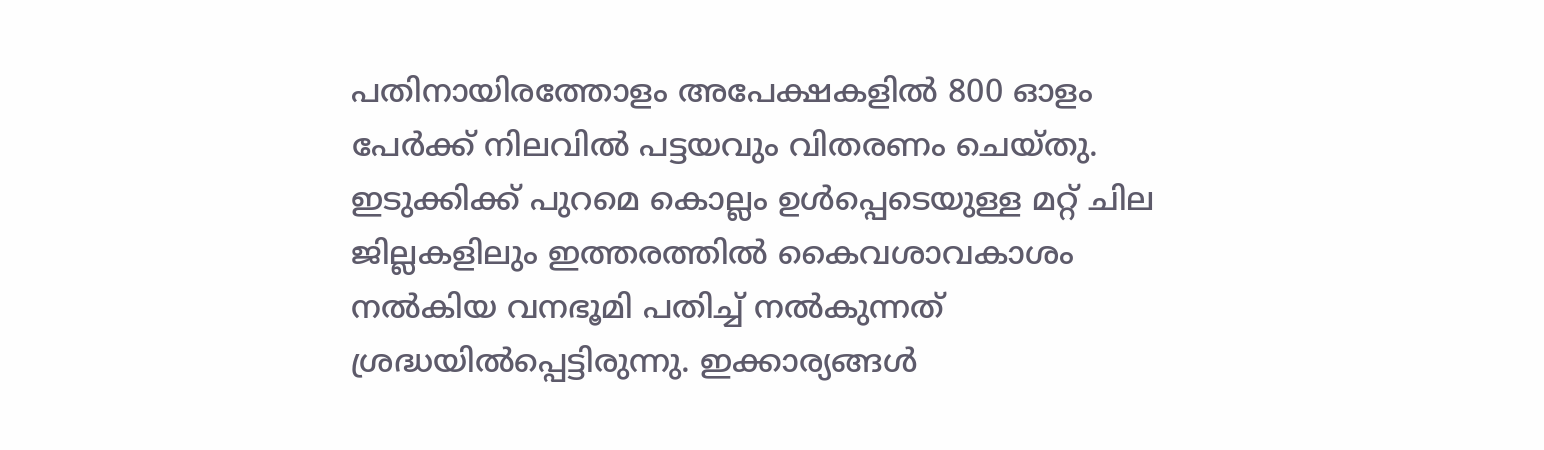പതിനായിരത്തോളം അപേക്ഷകളില്‍ 800 ഓളം പേര്‍ക്ക് നിലവില്‍ പട്ടയവും വിതരണം ചെയ്തു. ഇടുക്കിക്ക് പുറമെ കൊല്ലം ഉള്‍പ്പെടെയുള്ള മറ്റ് ചില ജില്ലകളിലും ഇത്തരത്തില്‍ കൈവശാവകാശം നല്‍കിയ വനഭൂമി പതിച്ച് നല്‍കുന്നത് ശ്രദ്ധയില്‍പ്പെട്ടിരുന്നു. ഇക്കാര്യങ്ങള്‍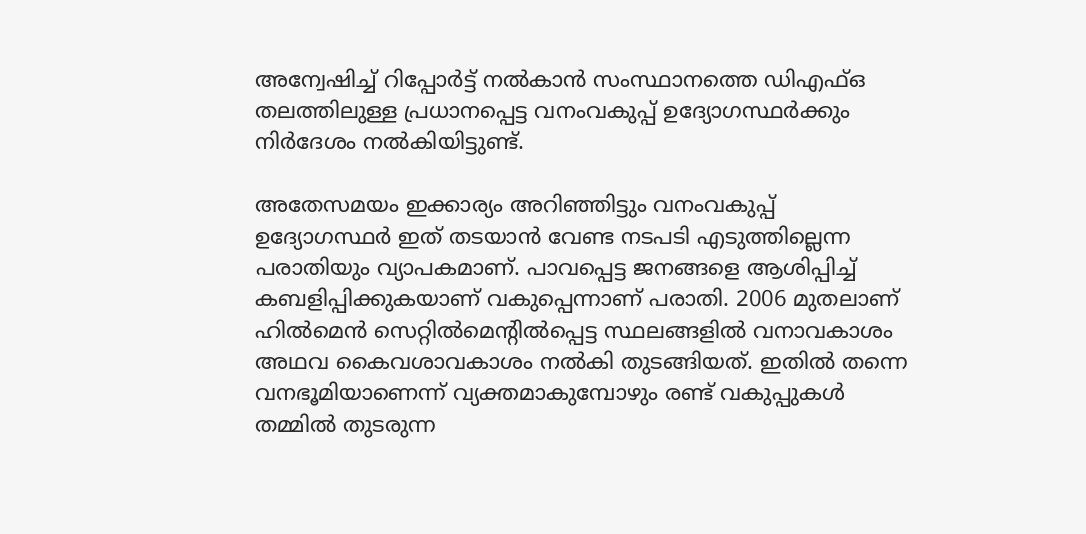അന്വേഷിച്ച് റിപ്പോര്‍ട്ട് നല്‍കാന്‍ സംസ്ഥാനത്തെ ഡിഎഫ്ഒ തലത്തിലുള്ള പ്രധാനപ്പെട്ട വനംവകുപ്പ് ഉദ്യോഗസ്ഥര്‍ക്കും നിര്‍ദേശം നല്‍കിയിട്ടുണ്ട്.

അതേസമയം ഇക്കാര്യം അറിഞ്ഞിട്ടും വനംവകുപ്പ് ഉദ്യോഗസ്ഥര്‍ ഇത് തടയാന്‍ വേണ്ട നടപടി എടുത്തില്ലെന്ന പരാതിയും വ്യാപകമാണ്. പാവപ്പെട്ട ജനങ്ങളെ ആശിപ്പിച്ച് കബളിപ്പിക്കുകയാണ് വകുപ്പെന്നാണ് പരാതി. 2006 മുതലാണ് ഹില്‍മെന്‍ സെറ്റില്‍മെന്റില്‍പ്പെട്ട സ്ഥലങ്ങളില്‍ വനാവകാശം അഥവ കൈവശാവകാശം നല്‍കി തുടങ്ങിയത്. ഇതില്‍ തന്നെ വനഭൂമിയാണെന്ന് വ്യക്തമാകുമ്പോഴും രണ്ട് വകുപ്പുകള്‍ തമ്മില്‍ തുടരുന്ന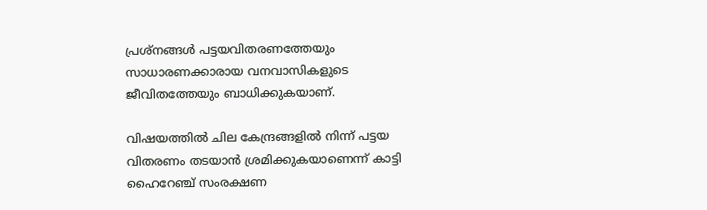പ്രശ്‌നങ്ങള്‍ പട്ടയവിതരണത്തേയും സാധാരണക്കാരായ വനവാസികളുടെ ജീവിതത്തേയും ബാധിക്കുകയാണ്.

വിഷയത്തില്‍ ചില കേന്ദ്രങ്ങളില്‍ നിന്ന് പട്ടയ വിതരണം തടയാന്‍ ശ്രമിക്കുകയാണെന്ന് കാട്ടി ഹൈറേഞ്ച് സംരക്ഷണ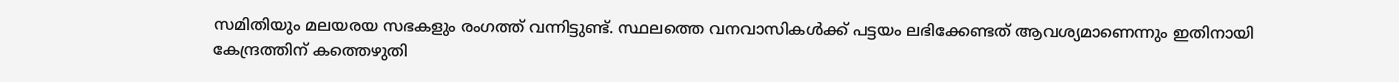സമിതിയും മലയരയ സഭകളും രംഗത്ത് വന്നിട്ടുണ്ട്. സ്ഥലത്തെ വനവാസികള്‍ക്ക് പട്ടയം ലഭിക്കേണ്ടത് ആവശ്യമാണെന്നും ഇതിനായി കേന്ദ്രത്തിന് കത്തെഴുതി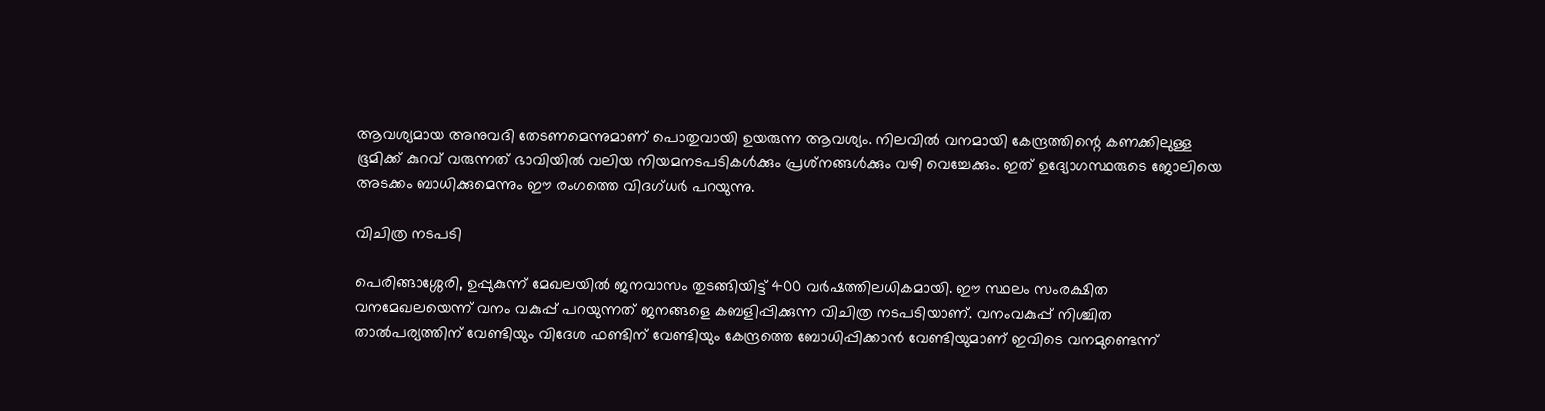ആവശ്യമായ അനുവദി തേടണമെന്നുമാണ് പൊതുവായി ഉയരുന്ന ആവശ്യം. നിലവില്‍ വനമായി കേന്ദ്രത്തിന്റെ കണക്കിലുള്ള ഭൂമിക്ക് കുറവ് വരുന്നത് ഭാവിയില്‍ വലിയ നിയമനടപടികള്‍ക്കും പ്രശ്‌നങ്ങള്‍ക്കും വഴി വെച്ചേക്കും. ഇത് ഉദ്യോഗസ്ഥരുടെ ജോലിയെ അടക്കം ബാധിക്കുമെന്നും ഈ രംഗത്തെ വിദഗ്ധര്‍ പറയുന്നു.

വിചിത്ര നടപടി

പെരിങ്ങാശ്ശേരി, ഉപ്പുകുന്ന് മേഖലയില്‍ ജനവാസം തുടങ്ങിയിട്ട് 400 വര്‍ഷത്തിലധികമായി. ഈ സ്ഥലം സംരക്ഷിത വനമേഖലയെന്ന് വനം വകുപ്പ് പറയുന്നത് ജനങ്ങളെ കബളിപ്പിക്കുന്ന വിചിത്ര നടപടിയാണ്. വനംവകുപ്പ് നിശ്ചിത താല്‍പര്യത്തിന് വേണ്ടിയും വിദേശ ഫണ്ടിന് വേണ്ടിയും കേന്ദ്രത്തെ ബോധിപ്പിക്കാന്‍ വേണ്ടിയുമാണ് ഇവിടെ വനമുണ്ടെന്ന്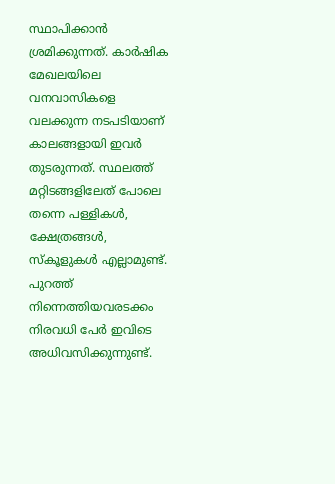സ്ഥാപിക്കാന്‍ ശ്രമിക്കുന്നത്. കാര്‍ഷിക മേഖലയിലെ വനവാസികളെ വലക്കുന്ന നടപടിയാണ് കാലങ്ങളായി ഇവര്‍ തുടരുന്നത്. സ്ഥലത്ത് മറ്റിടങ്ങളിലേത് പോലെ തന്നെ പള്ളികള്‍, ക്ഷേത്രങ്ങള്‍, സ്‌കൂളുകള്‍ എല്ലാമുണ്ട്. പുറത്ത് നിന്നെത്തിയവരടക്കം നിരവധി പേര്‍ ഇവിടെ അധിവസിക്കുന്നുണ്ട്.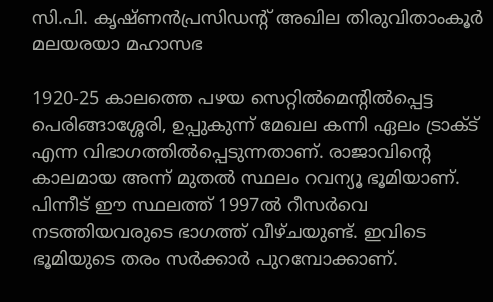സി.പി. കൃഷ്ണന്‍പ്രസിഡന്റ് അഖില തിരുവിതാംകൂര്‍ മലയരയാ മഹാസഭ

1920-25 കാലത്തെ പഴയ സെറ്റില്‍മെന്റില്‍പ്പെട്ട പെരിങ്ങാശ്ശേരി, ഉപ്പുകുന്ന് മേഖല കന്നി ഏലം ട്രാക്ട് എന്ന വിഭാഗത്തില്‍പ്പെടുന്നതാണ്. രാജാവിന്റെ കാലമായ അന്ന് മുതല്‍ സ്ഥലം റവന്യൂ ഭൂമിയാണ്. പിന്നീട് ഈ സ്ഥലത്ത് 1997ല്‍ റീസര്‍വെ നടത്തിയവരുടെ ഭാഗത്ത് വീഴ്ചയുണ്ട്. ഇവിടെ ഭൂമിയുടെ തരം സര്‍ക്കാര്‍ പുറമ്പോക്കാണ്.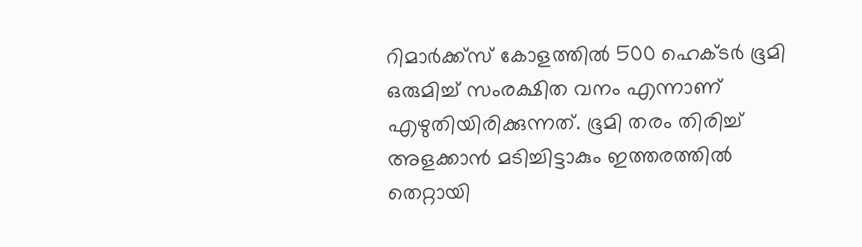റിമാര്‍ക്ക്‌സ് കോളത്തില്‍ 500 ഹെക്ടര്‍ ഭൂമി ഒരുമിച്ച് സംരക്ഷിത വനം എന്നാണ് എഴുതിയിരിക്കുന്നത്. ഭൂമി തരം തിരിച്ച് അളക്കാന്‍ മടിച്ചിട്ടാകും ഇത്തരത്തില്‍ തെറ്റായി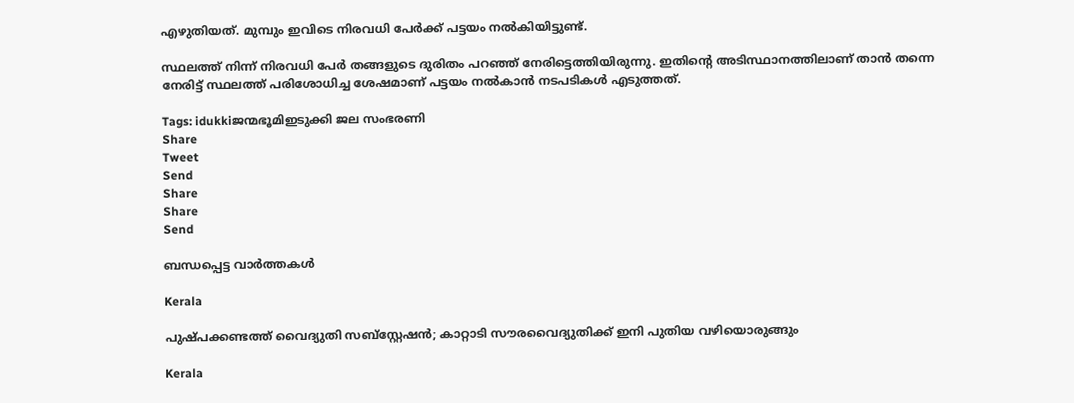എഴുതിയത്. മുമ്പും ഇവിടെ നിരവധി പേര്‍ക്ക് പട്ടയം നല്‍കിയിട്ടുണ്ട്.

സ്ഥലത്ത് നിന്ന് നിരവധി പേര്‍ തങ്ങളുടെ ദുരിതം പറഞ്ഞ് നേരിട്ടെത്തിയിരുന്നു. ഇതിന്റെ അടിസ്ഥാനത്തിലാണ് താന്‍ തന്നെ നേരിട്ട് സ്ഥലത്ത് പരിശോധിച്ച ശേഷമാണ് പട്ടയം നല്‍കാന്‍ നടപടികള്‍ എടുത്തത്.

Tags: idukkiജന്മഭൂമിഇടുക്കി ജല സംഭരണി
Share
Tweet
Send
Share
Share
Send

ബന്ധപ്പെട്ട വാര്‍ത്തകള്‍

Kerala

പുഷ്പക്കണ്ടത്ത് വൈദ്യുതി സബ്സ്റ്റേഷന്‍; കാറ്റാടി സൗരവൈദ്യുതിക്ക് ഇനി പുതിയ വഴിയൊരുങ്ങും

Kerala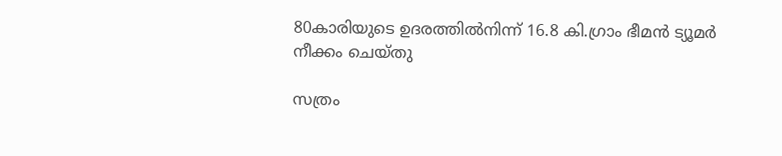80കാരിയുടെ ഉദരത്തില്‍നിന്ന് 16.8 കി.ഗ്രാം ഭീമന്‍ ട്യൂമര്‍ നീക്കം ചെയ്തു

സത്രം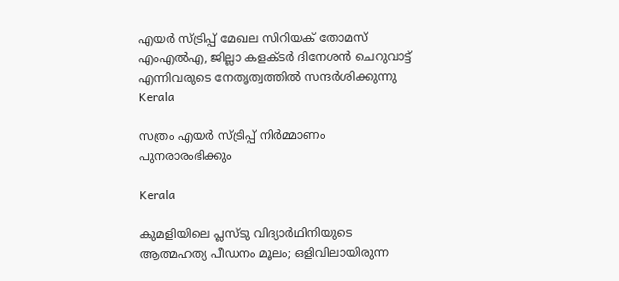എയര്‍ സ്ട്രിപ്പ് മേഖല സിറിയക് തോമസ് എംഎല്‍എ, ജില്ലാ കളക്ടര്‍ ദിനേശന്‍ ചെറുവാട്ട് എന്നിവരുടെ നേതൃത്വത്തില്‍ സന്ദര്‍ശിക്കുന്നു
Kerala

സത്രം എയര്‍ സ്ട്രിപ്പ് നിര്‍മ്മാണം പുനരാരംഭിക്കും

Kerala

കുമളിയിലെ പ്ലസ്‌ടു വിദ്യാർഥിനിയുടെ ആത്മഹത്യ പീഡനം മൂലം; ഒളിവിലായിരുന്ന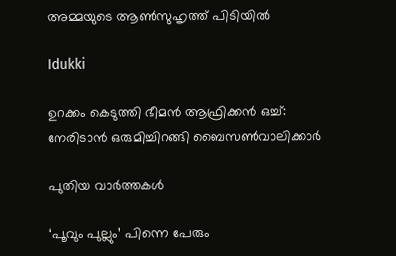അമ്മയുടെ ആണ്‍സുഹൃത്ത് പിടിയില്‍

Idukki

ഉറക്കം കെടുത്തി ഭീമന്‍ ആഫ്രിക്കന്‍ ഒച്ച്: നേരിടാന്‍ ഒരുമിച്ചിറങ്ങി ബൈസണ്‍വാലിക്കാര്‍

പുതിയ വാര്‍ത്തകള്‍

‘പൂവും പുല്ലും’ പിന്നെ പേരും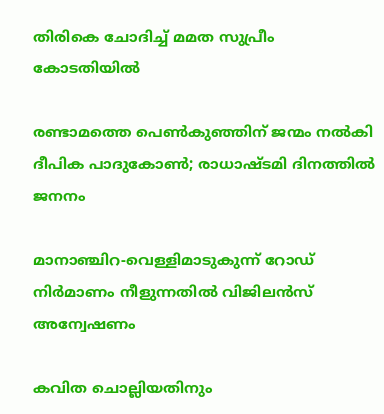തിരികെ ചോദിച്ച് മമത സുപ്രീം കോടതിയില്‍

രണ്ടാമത്തെ പെണ്‍കുഞ്ഞിന് ജന്മം നല്‍കി ദീപിക പാദുകോണ്‍; രാധാഷ്ടമി ദിനത്തില്‍ ജനനം

മാനാഞ്ചിറ-വെള്ളിമാടുകുന്ന് റോഡ് നിര്‍മാണം നീളുന്നതില്‍ വിജിലന്‍സ് അന്വേഷണം

കവിത ചൊല്ലിയതിനും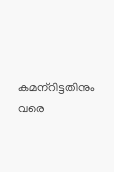കമന്‌റിട്ടതിനും വരെ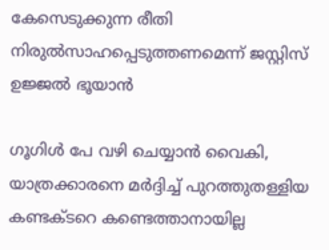കേസെടുക്കുന്ന രീതി നിരുല്‍സാഹപ്പെടുത്തണമെന്ന് ജസ്റ്റിസ് ഉജ്ജല്‍ ഭൂയാന്‍

ഗൂഗിള്‍ പേ വഴി ചെയ്യാന്‍ വൈകി, യാത്രക്കാരനെ മര്‍ദ്ദിച്ച് പുറത്തുതള്ളിയ കണ്ടക്ടറെ കണ്ടെത്താനായില്ല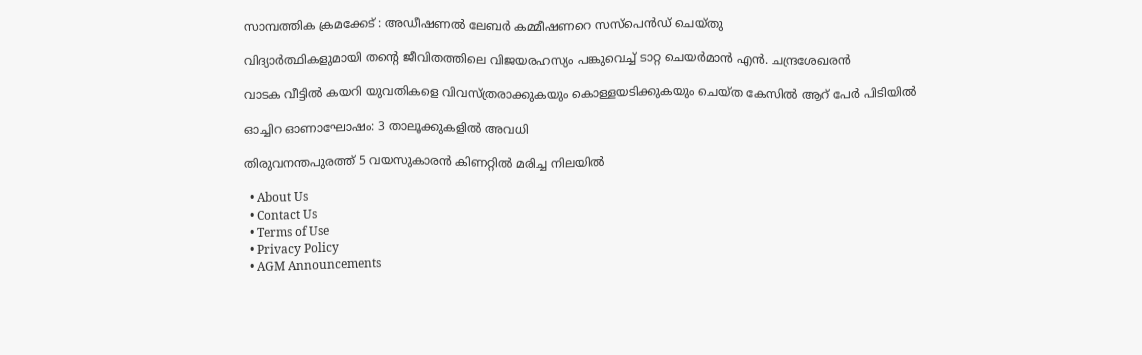സാമ്പത്തിക ക്രമക്കേട് : അഡീഷണല്‍ ലേബര്‍ കമ്മീഷണറെ സസ്‌പെന്‍ഡ് ചെയ്തു

വിദ്യാര്‍ത്ഥികളുമായി തന്റെ ജീവിതത്തിലെ വിജയരഹസ്യം പങ്കുവെച്ച് ടാറ്റ ചെയര്‍മാന്‍ എൻ. ചന്ദ്രശേഖരന്‍

വാടക വീട്ടില്‍ കയറി യുവതികളെ വിവസ്ത്രരാക്കുകയും കൊള്ളയടിക്കുകയും ചെയ്ത കേസില്‍ ആറ് പേര്‍ പിടിയില്‍

ഓച്ചിറ ഓണാഘോഷം: 3 താലൂക്കുകളില്‍ അവധി

തിരുവനന്തപുരത്ത് 5 വയസുകാരന്‍ കിണറ്റില്‍ മരിച്ച നിലയില്‍

  • About Us
  • Contact Us
  • Terms of Use
  • Privacy Policy
  • AGM Announcements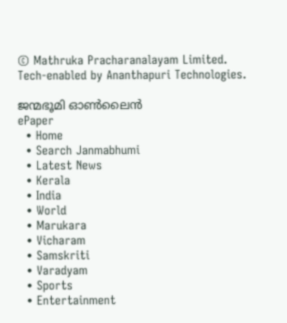© Mathruka Pracharanalayam Limited.
Tech-enabled by Ananthapuri Technologies.

ജന്മഭൂമി ഓണ്‍ലൈന്‍
ePaper
  • Home
  • Search Janmabhumi
  • Latest News
  • Kerala
  • India
  • World
  • Marukara
  • Vicharam
  • Samskriti
  • Varadyam
  • Sports
  • Entertainment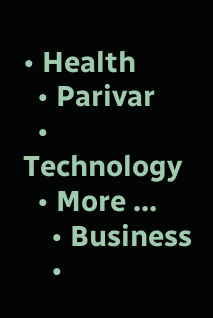• Health
  • Parivar
  • Technology
  • More …
    • Business
    •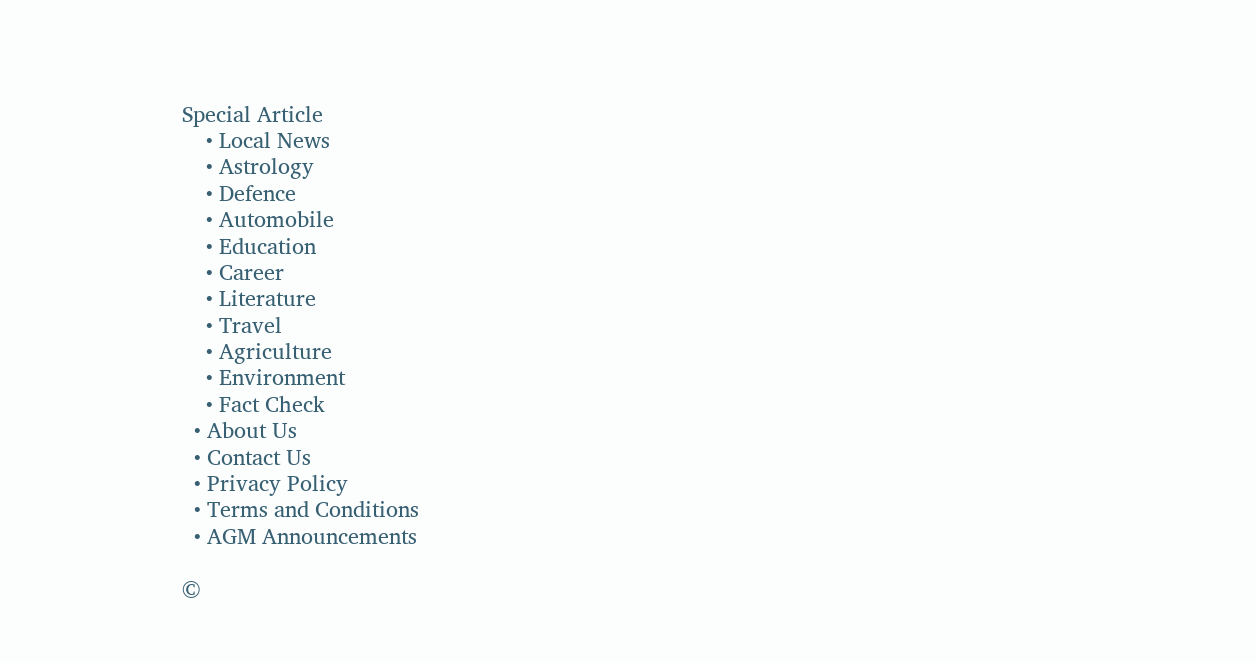Special Article
    • Local News
    • Astrology
    • Defence
    • Automobile
    • Education
    • Career
    • Literature
    • Travel
    • Agriculture
    • Environment
    • Fact Check
  • About Us
  • Contact Us
  • Privacy Policy
  • Terms and Conditions
  • AGM Announcements

©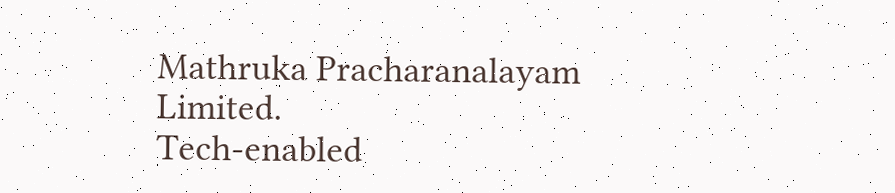Mathruka Pracharanalayam Limited.
Tech-enabled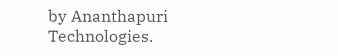by Ananthapuri Technologies.